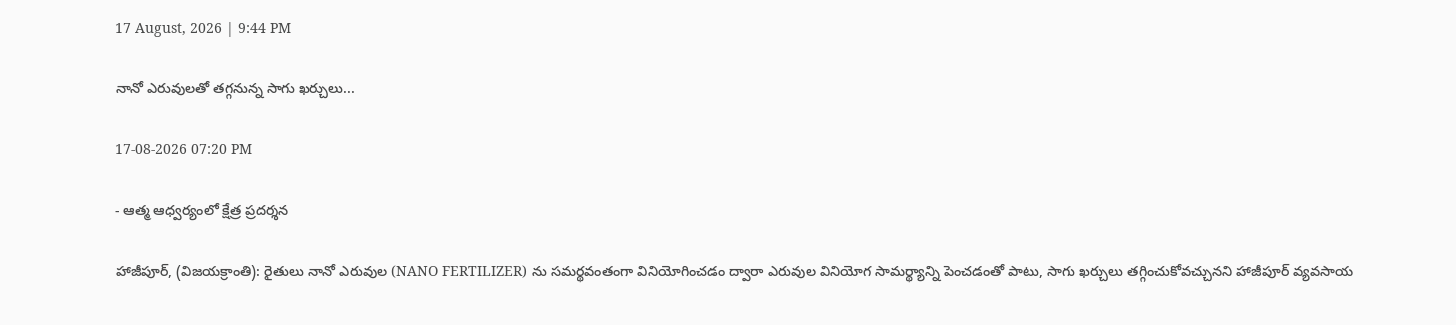17 August, 2026 | 9:44 PM

నానో ఎరువులతో తగ్గనున్న సాగు ఖర్చులు...

17-08-2026 07:20 PM

- ఆత్మ ఆధ్వర్యంలో క్షేత్ర ప్రదర్శన

హాజీపూర్, (విజయక్రాంతి): రైతులు నానో ఎరువుల (NANO FERTILIZER) ను సమర్థవంతంగా వినియోగించడం ద్వారా ఎరువుల వినియోగ సామర్థ్యాన్ని పెంచడంతో పాటు, సాగు ఖర్చులు తగ్గించుకోవచ్చునని హాజీపూర్ వ్యవసాయ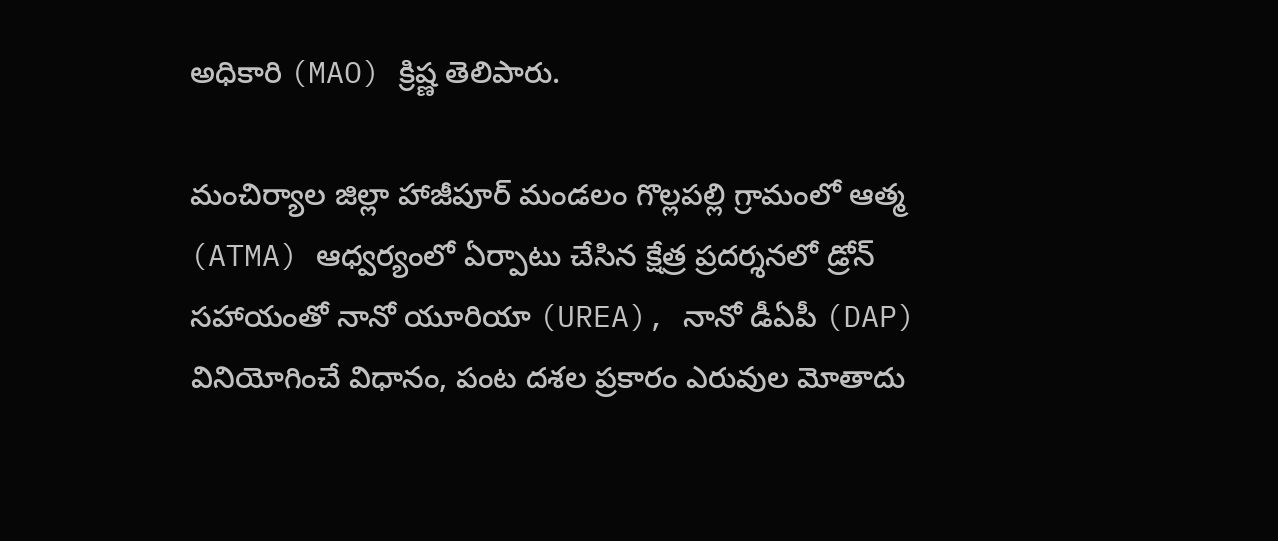అధికారి (MAO) క్రిష్ణ తెలిపారు.

మంచిర్యాల జిల్లా హాజీపూర్ మండలం గొల్లపల్లి గ్రామంలో ఆత్మ (ATMA) ఆధ్వర్యంలో ఏర్పాటు చేసిన క్షేత్ర ప్రదర్శనలో డ్రోన్ సహాయంతో నానో యూరియా (UREA), నానో డీఏపీ (DAP) వినియోగించే విధానం, పంట దశల ప్రకారం ఎరువుల మోతాదు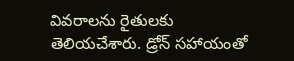వివరాలను రైతులకు తెలియచేశారు. డ్రోన్ సహాయంతో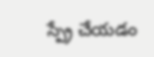స్ప్రే చేయడం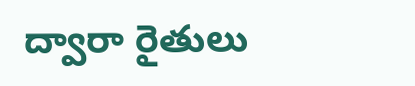ద్వారా రైతులు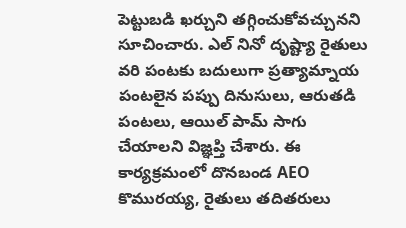పెట్టుబడి ఖర్చుని తగ్గించుకోవచ్చునని సూచించారు. ఎల్ నినో దృష్ట్యా రైతులు వరి పంటకు బదులుగా ప్రత్యామ్నాయ పంటలైన పప్పు దినుసులు, ఆరుతడి పంటలు, ఆయిల్ పామ్ సాగు చేయాలని విజ్ఞప్తి చేశారు. ఈ కార్యక్రమంలో దొనబండ AEO కొమురయ్య, రైతులు తదితరులు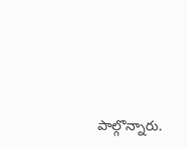పాల్గొన్నారు.